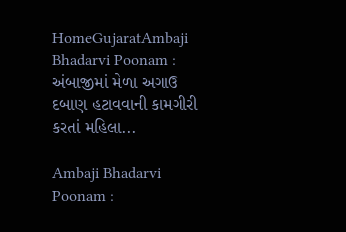HomeGujaratAmbaji Bhadarvi Poonam : અંબાજીમાં મેળા અગાઉ દબાણ હટાવવાની કામગીરી કરતાં મહિલા...

Ambaji Bhadarvi Poonam :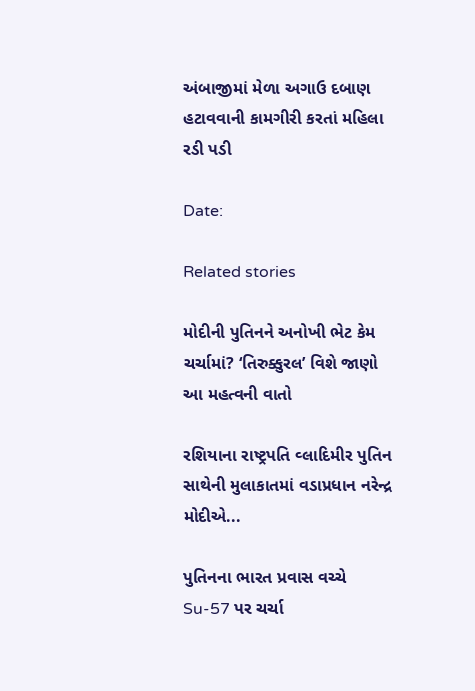અંબાજીમાં મેળા અગાઉ દબાણ હટાવવાની કામગીરી કરતાં મહિલા રડી પડી

Date:

Related stories

મોદીની પુતિનને અનોખી ભેટ કેમ ચર્ચામાં? ‘તિરુક્કુરલ’ વિશે જાણો આ મહત્વની વાતો

રશિયાના રાષ્ટ્રપતિ વ્લાદિમીર પુતિન સાથેની મુલાકાતમાં વડાપ્રધાન નરેન્દ્ર મોદીએ...

પુતિનના ભારત પ્રવાસ વચ્ચે Su-57 પર ચર્ચા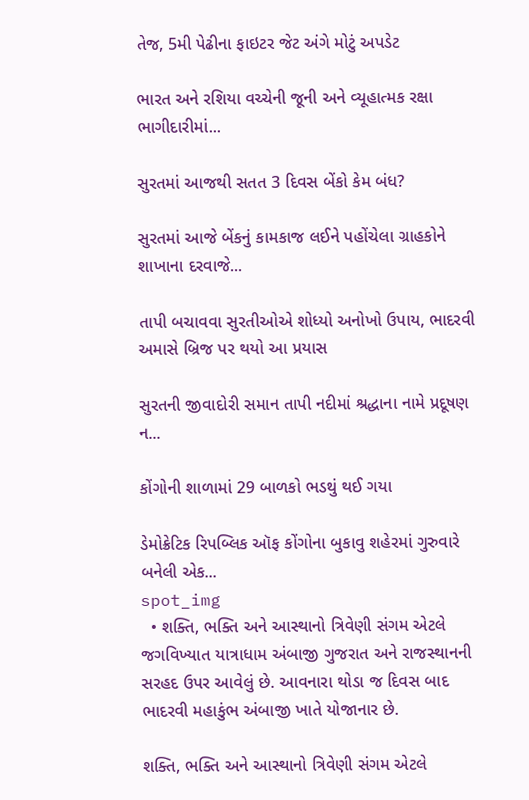તેજ, 5મી પેઢીના ફાઇટર જેટ અંગે મોટું અપડેટ

ભારત અને રશિયા વચ્ચેની જૂની અને વ્યૂહાત્મક રક્ષા ભાગીદારીમાં...

સુરતમાં આજથી સતત 3 દિવસ બેંકો કેમ બંધ?

સુરતમાં આજે બેંકનું કામકાજ લઈને પહોંચેલા ગ્રાહકોને શાખાના દરવાજે...

તાપી બચાવવા સુરતીઓએ શોધ્યો અનોખો ઉપાય, ભાદરવી અમાસે બ્રિજ પર થયો આ પ્રયાસ

સુરતની જીવાદોરી સમાન તાપી નદીમાં શ્રદ્ધાના નામે પ્રદૂષણ ન...

કોંગોની શાળામાં 29 બાળકો ભડથું થઈ ગયા

ડેમોક્રેટિક રિપબ્લિક ઑફ કોંગોના બુકાવુ શહેરમાં ગુરુવારે બનેલી એક...
spot_img
  • શક્તિ, ભક્તિ અને આસ્થાનો ત્રિવેણી સંગમ એટલે જગવિખ્યાત યાત્રાધામ અંબાજી ગુજરાત અને રાજસ્થાનની સરહદ ઉપર આવેલું છે. આવનારા થોડા જ દિવસ બાદ ભાદરવી મહાકુંભ અંબાજી ખાતે યોજાનાર છે.

શક્તિ, ભક્તિ અને આસ્થાનો ત્રિવેણી સંગમ એટલે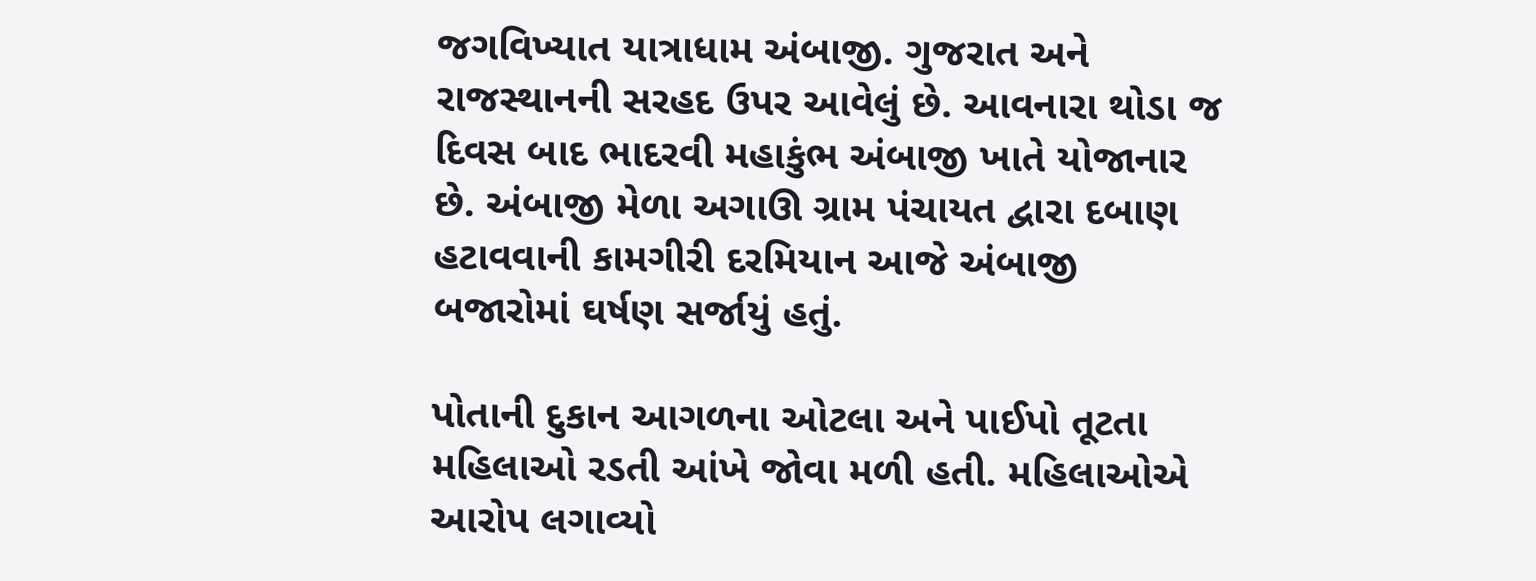જગવિખ્યાત યાત્રાધામ અંબાજી. ગુજરાત અને રાજસ્થાનની સરહદ ઉપર આવેલું છે. આવનારા થોડા જ દિવસ બાદ ભાદરવી મહાકુંભ અંબાજી ખાતે યોજાનાર છે. અંબાજી મેળા અગાઊ ગ્રામ પંચાયત દ્વારા દબાણ હટાવવાની કામગીરી દરમિયાન આજે અંબાજી બજારોમાં ઘર્ષણ સર્જાયું હતું.

પોતાની દુકાન આગળના ઓટલા અને પાઈપો તૂટતા મહિલાઓ રડતી આંખે જોવા મળી હતી. મહિલાઓએ આરોપ લગાવ્યો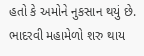હતો કે અમોને નુકસાન થયું છે. ભાદરવી મહામેળો શરુ થાય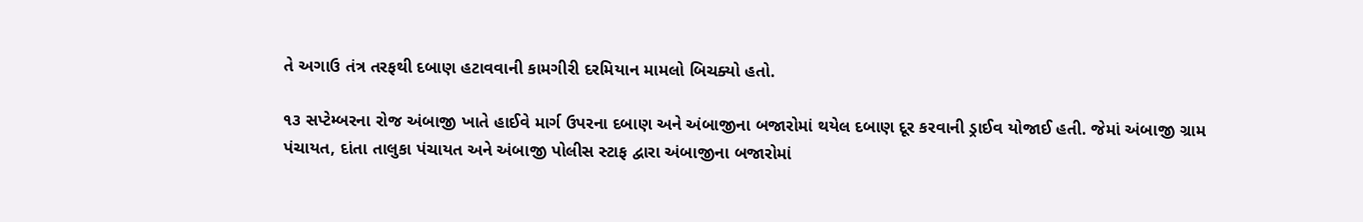તે અગાઉ તંત્ર તરફથી દબાણ હટાવવાની કામગીરી દરમિયાન મામલો બિચક્યો હતો.

૧૩ સપ્ટેમ્બરના રોજ અંબાજી ખાતે હાઈવે માર્ગ ઉપરના દબાણ અને અંબાજીના બજારોમાં થયેલ દબાણ દૂર કરવાની ડ્રાઈવ યોજાઈ હતી. જેમાં અંબાજી ગ્રામ પંચાયત, દાંતા તાલુકા પંચાયત અને અંબાજી પોલીસ સ્ટાફ દ્વારા અંબાજીના બજારોમાં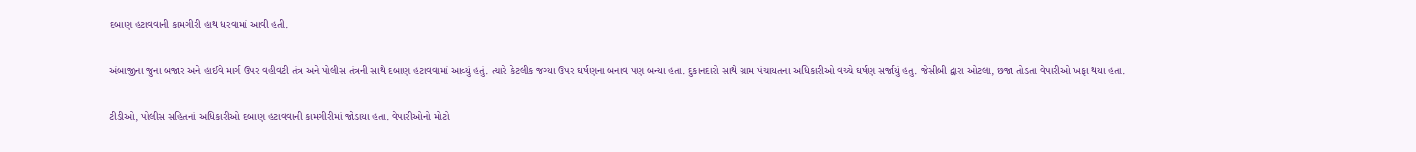દબાણ હટાવવાની કામગીરી હાથ ધરવામાં આવી હતી.

અંબાજીના જુના બજાર અને હાઈવે માર્ગ ઉપર વહીવટી તંત્ર અને પોલીસ તંત્રની સાથે દબાણ હટાવવામાં આવ્યું હતું. ત્યારે કેટલીક જગ્યા ઉપર ઘર્ષણના બનાવ પણ બન્યા હતા. દુકાનદારો સાથે ગ્રામ પંચાયતના અધિકારીઓ વચ્ચે ઘર્ષણ સર્જાયું હતુ. જેસીબી દ્વારા ઓટલા, છજા તોડતા વેપારીઓ ખફા થયા હતા.

ટીડીઓ, પોલીસ સહિતનાં અધિકારીઓ દબાણ હટાવવાની કામગીરીમાં જોડાયા હતા. વેપારીઓનો મોટો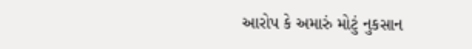આરોપ કે અમારું મોટું નુકસાન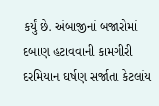કર્યું છે. અંબાજીનાં બજારોમાં દબાણ હટાવવાની કામગીરી દરમિયાન ઘર્ષણ સર્જાતા કેટલાંય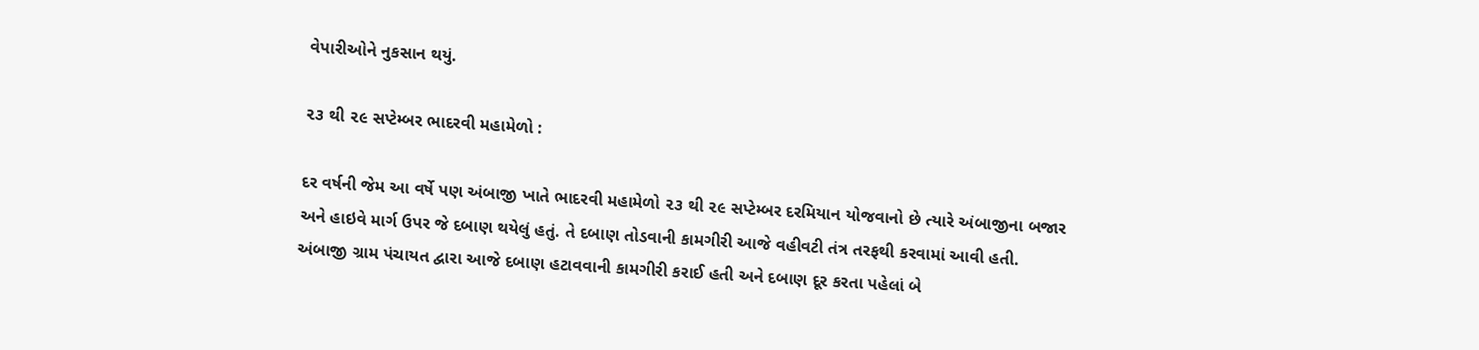વેપારીઓને નુકસાન થયું.

૨૩ થી ૨૯ સપ્ટેમ્બર ભાદરવી મહામેળો :

દર વર્ષની જેમ આ વર્ષે પણ અંબાજી ખાતે ભાદરવી મહામેળો ૨૩ થી ૨૯ સપ્ટેમ્બર દરમિયાન યોજવાનો છે ત્યારે અંબાજીના બજાર અને હાઇવે માર્ગ ઉપર જે દબાણ થયેલું હતું. તે દબાણ તોડવાની કામગીરી આજે વહીવટી તંત્ર તરફથી કરવામાં આવી હતી. અંબાજી ગ્રામ પંચાયત દ્વારા આજે દબાણ હટાવવાની કામગીરી કરાઈ હતી અને દબાણ દૂર કરતા પહેલાં બે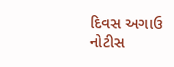દિવસ અગાઉ નોટીસ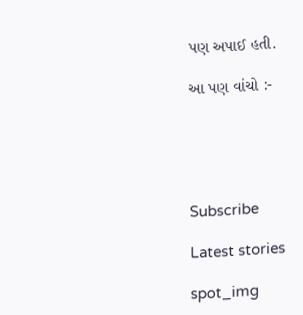પણ અપાઈ હતી.

આ પણ વાંચો :-





Subscribe

Latest stories

spot_img